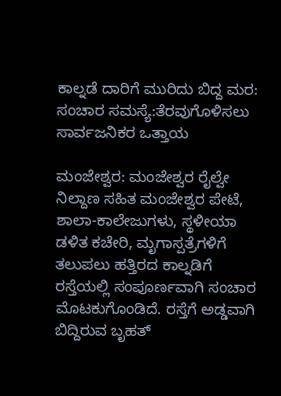ಕಾಲ್ನಡೆ ದಾರಿಗೆ ಮುರಿದು ಬಿದ್ದ ಮರ: ಸಂಚಾರ ಸಮಸ್ಯೆ:ತೆರವುಗೊಳಿಸಲು ಸಾರ್ವಜನಿಕರ ಒತ್ತಾಯ

ಮಂಜೇಶ್ವರ: ಮಂಜೇಶ್ವರ ರೈಲ್ವೇ ನಿಲ್ದಾಣ ಸಹಿತ ಮಂಜೇಶ್ವರ ಪೇಟೆ, ಶಾಲಾ-ಕಾಲೇಜುಗಳು, ಸ್ಥಳೀಯಾ ಡಳಿತ ಕಚೇರಿ, ಮೃಗಾಸ್ಪತ್ರೆಗಳಿಗೆ ತಲುಪಲು ಹತ್ತಿರದ ಕಾಲ್ನಡಿಗೆ ರಸ್ತೆಯಲ್ಲಿ ಸಂಪೂರ್ಣವಾಗಿ ಸಂಚಾರ ಮೊಟಕುಗೊಂಡಿದೆ. ರಸ್ತೆಗೆ ಅಡ್ಡವಾಗಿ ಬಿದ್ದಿರುವ ಬೃಹತ್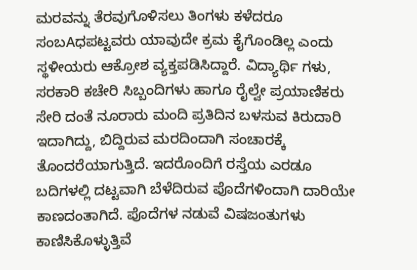ಮರವನ್ನು ತೆರವುಗೊಳಿಸಲು ತಿಂಗಳು ಕಳೆದರೂ ಸಂಬAಧಪಟ್ಟವರು ಯಾವುದೇ ಕ್ರಮ ಕೈಗೊಂಡಿಲ್ಲ ಎಂದು ಸ್ಥಳೀಯರು ಆಕ್ರೋಶ ವ್ಯಕ್ತಪಡಿಸಿದ್ದಾರೆ. ವಿದ್ಯಾರ್ಥಿ ಗಳು, ಸರಕಾರಿ ಕಚೇರಿ ಸಿಬ್ಬಂದಿಗಳು ಹಾಗೂ ರೈಲ್ವೇ ಪ್ರಯಾಣಿಕರು ಸೇರಿ ದಂತೆ ನೂರಾರು ಮಂದಿ ಪ್ರತಿದಿನ ಬಳಸುವ ಕಿರುದಾರಿ ಇದಾಗಿದ್ದು, ಬಿದ್ದಿರುವ ಮರದಿಂದಾಗಿ ಸಂಚಾರಕ್ಕೆ ತೊಂದರೆಯಾಗುತ್ತಿದೆ. ಇದರೊಂದಿಗೆ ರಸ್ತೆಯ ಎರಡೂ ಬದಿಗಳಲ್ಲಿ ದಟ್ಟವಾಗಿ ಬೆಳೆದಿರುವ ಪೊದೆಗಳಿಂದಾಗಿ ದಾರಿಯೇ ಕಾಣದಂತಾಗಿದೆ. ಪೊದೆಗಳ ನಡುವೆ ವಿಷಜಂತುಗಳು ಕಾಣಿಸಿಕೊಳ್ಳುತ್ತಿವೆ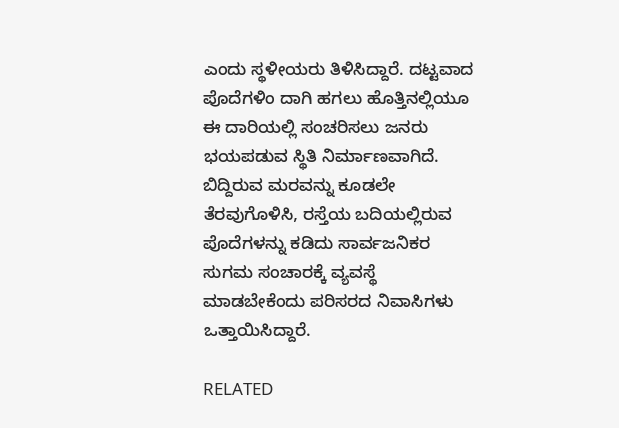ಎಂದು ಸ್ಥಳೀಯರು ತಿಳಿಸಿದ್ದಾರೆ. ದಟ್ಟವಾದ ಪೊದೆಗಳಿಂ ದಾಗಿ ಹಗಲು ಹೊತ್ತಿನಲ್ಲಿಯೂ ಈ ದಾರಿಯಲ್ಲಿ ಸಂಚರಿಸಲು ಜನರು ಭಯಪಡುವ ಸ್ಥಿತಿ ನಿರ್ಮಾಣವಾಗಿದೆ. ಬಿದ್ದಿರುವ ಮರವನ್ನು ಕೂಡಲೇ ತೆರವುಗೊಳಿಸಿ, ರಸ್ತೆಯ ಬದಿಯಲ್ಲಿರುವ ಪೊದೆಗಳನ್ನು ಕಡಿದು ಸಾರ್ವಜನಿಕರ ಸುಗಮ ಸಂಚಾರಕ್ಕೆ ವ್ಯವಸ್ಥೆ ಮಾಡಬೇಕೆಂದು ಪರಿಸರದ ನಿವಾಸಿಗಳು ಒತ್ತಾಯಿಸಿದ್ದಾರೆ.

RELATED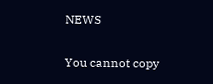NEWS

You cannot copy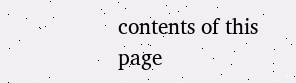contents of this page